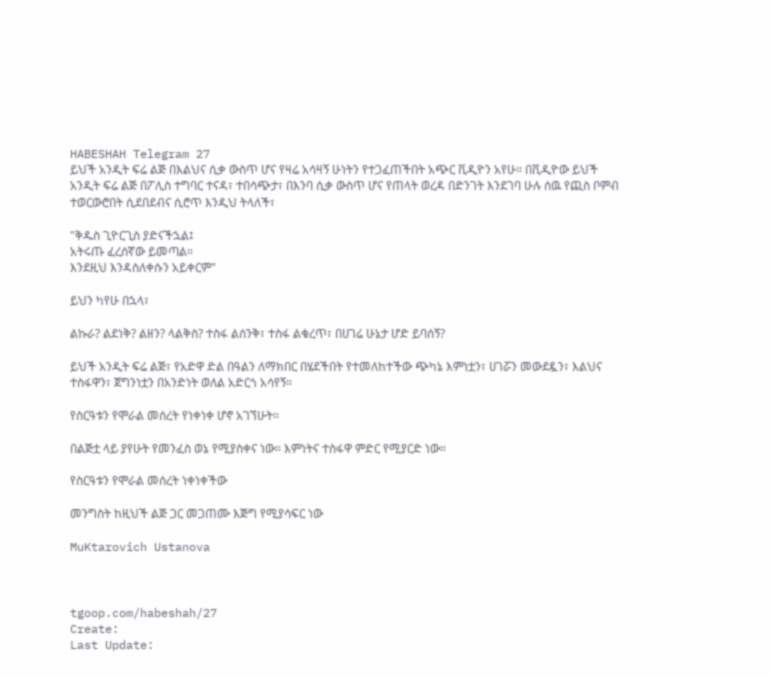HABESHAH Telegram 27
ይህች አንዲት ፍሬ ልጅ በእልህና ሲቃ ውስጥ ሆና የዛሬ አሳዛኝ ሁነትን የተጋፈጠችበት አጭር ቪዲዮን አየሁ። በቪዲዮው ይህች አንዲት ፍሬ ልጅ በፖሊስ ተግባር ተናዳ፣ ተበሳጭታ፣ በእንባ ሲቃ ውስጥ ሆና የጠላት ወረዳ በድንገት እንደገባ ሁሉ ሰዉ የጪስ ቦምብ ተወርውሮበት ሲደበደብና ሲሮጥ እንዲህ ትላለች፣

"ቅዱስ ጊዮርጊስ ያድናችኋል፤
አትሩጡ ፈረሰኛው ይመጣል።
እንደዚህ እንዳስለቀሱን አይቀርም"

ይህን ካየሁ በኋላ፣

ልኩራ? ልደነቅ? ልዘን? ላልቅስ? ተስፋ ልሰንቅ፣ ተስፋ ልቁረጥ፣ በሀገሬ ሁኔታ ሆድ ይባሰኝ?

ይህች አንዲት ፍሬ ልጅ፣ የአድዋ ድል በዓልን ለማክበር በሄደችበት የተመለከተችው ጭካኔ እምነቷን፣ ሀገሯን መውደዷን፣ እልህና ተስፋዋን፣ ጀግንነቷን በአንድነት ወለል አድርጎ አሳየኝ።

የስርዓቱን የሞራል መሰረት የነቀነቀ ሆኖ አገኘሁት።

በልጅቷ ላይ ያየሁት የመንፈስ ወኔ የሚያስቀና ነው። እምነትና ተስፋዋ ምድር የሚያርድ ነው።

የስርዓቱን የሞራል መሰረት ነቀነቀችው

መንግስት ከዚህች ልጅ ጋር መጋጠሙ እጅግ የሚያሳፍር ነው

MuKtarovich Ustanova



tgoop.com/habeshah/27
Create:
Last Update: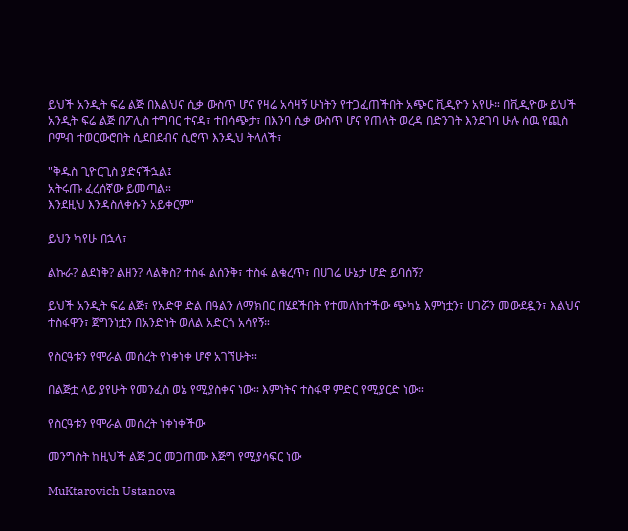ይህች አንዲት ፍሬ ልጅ በእልህና ሲቃ ውስጥ ሆና የዛሬ አሳዛኝ ሁነትን የተጋፈጠችበት አጭር ቪዲዮን አየሁ። በቪዲዮው ይህች አንዲት ፍሬ ልጅ በፖሊስ ተግባር ተናዳ፣ ተበሳጭታ፣ በእንባ ሲቃ ውስጥ ሆና የጠላት ወረዳ በድንገት እንደገባ ሁሉ ሰዉ የጪስ ቦምብ ተወርውሮበት ሲደበደብና ሲሮጥ እንዲህ ትላለች፣

"ቅዱስ ጊዮርጊስ ያድናችኋል፤
አትሩጡ ፈረሰኛው ይመጣል።
እንደዚህ እንዳስለቀሱን አይቀርም"

ይህን ካየሁ በኋላ፣

ልኩራ? ልደነቅ? ልዘን? ላልቅስ? ተስፋ ልሰንቅ፣ ተስፋ ልቁረጥ፣ በሀገሬ ሁኔታ ሆድ ይባሰኝ?

ይህች አንዲት ፍሬ ልጅ፣ የአድዋ ድል በዓልን ለማክበር በሄደችበት የተመለከተችው ጭካኔ እምነቷን፣ ሀገሯን መውደዷን፣ እልህና ተስፋዋን፣ ጀግንነቷን በአንድነት ወለል አድርጎ አሳየኝ።

የስርዓቱን የሞራል መሰረት የነቀነቀ ሆኖ አገኘሁት።

በልጅቷ ላይ ያየሁት የመንፈስ ወኔ የሚያስቀና ነው። እምነትና ተስፋዋ ምድር የሚያርድ ነው።

የስርዓቱን የሞራል መሰረት ነቀነቀችው

መንግስት ከዚህች ልጅ ጋር መጋጠሙ እጅግ የሚያሳፍር ነው

MuKtarovich Ustanova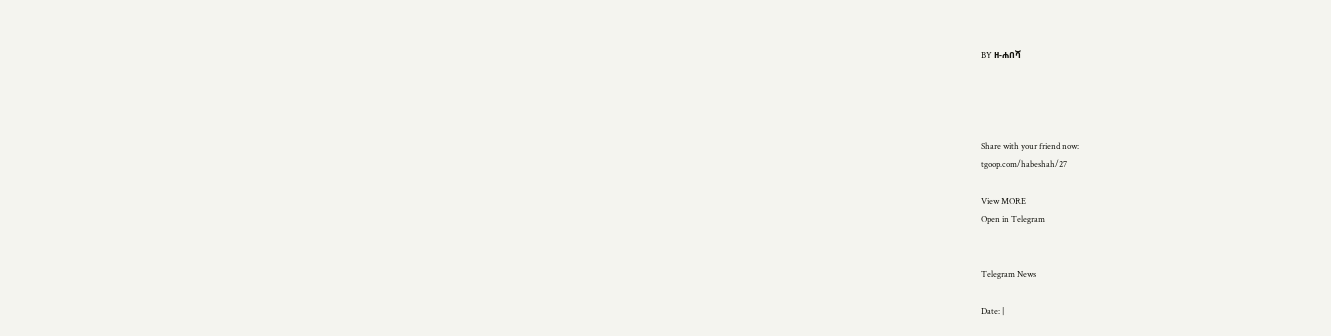BY ዘ-ሐበሻ




Share with your friend now:
tgoop.com/habeshah/27

View MORE
Open in Telegram


Telegram News

Date: |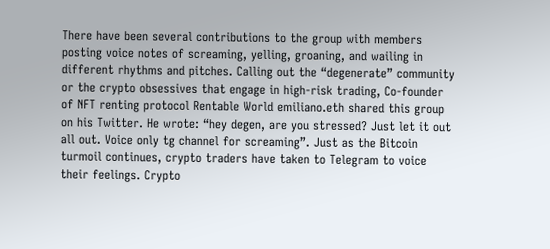There have been several contributions to the group with members posting voice notes of screaming, yelling, groaning, and wailing in different rhythms and pitches. Calling out the “degenerate” community or the crypto obsessives that engage in high-risk trading, Co-founder of NFT renting protocol Rentable World emiliano.eth shared this group on his Twitter. He wrote: “hey degen, are you stressed? Just let it out all out. Voice only tg channel for screaming”. Just as the Bitcoin turmoil continues, crypto traders have taken to Telegram to voice their feelings. Crypto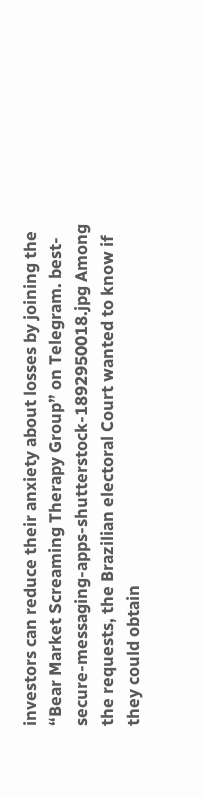investors can reduce their anxiety about losses by joining the “Bear Market Screaming Therapy Group” on Telegram. best-secure-messaging-apps-shutterstock-1892950018.jpg Among the requests, the Brazilian electoral Court wanted to know if they could obtain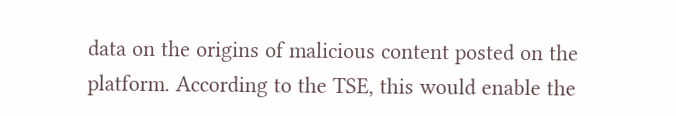data on the origins of malicious content posted on the platform. According to the TSE, this would enable the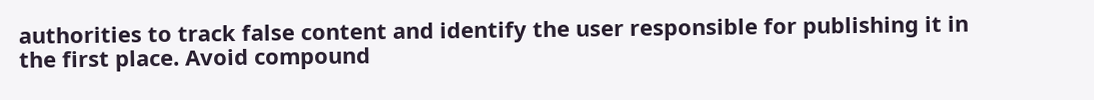authorities to track false content and identify the user responsible for publishing it in the first place. Avoid compound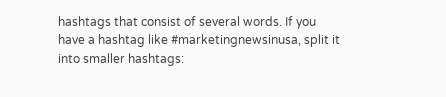hashtags that consist of several words. If you have a hashtag like #marketingnewsinusa, split it into smaller hashtags: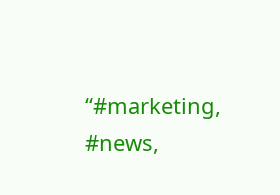“#marketing, #news,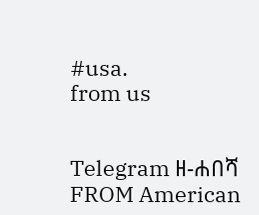#usa.
from us


Telegram ዘ-ሐበሻ
FROM American